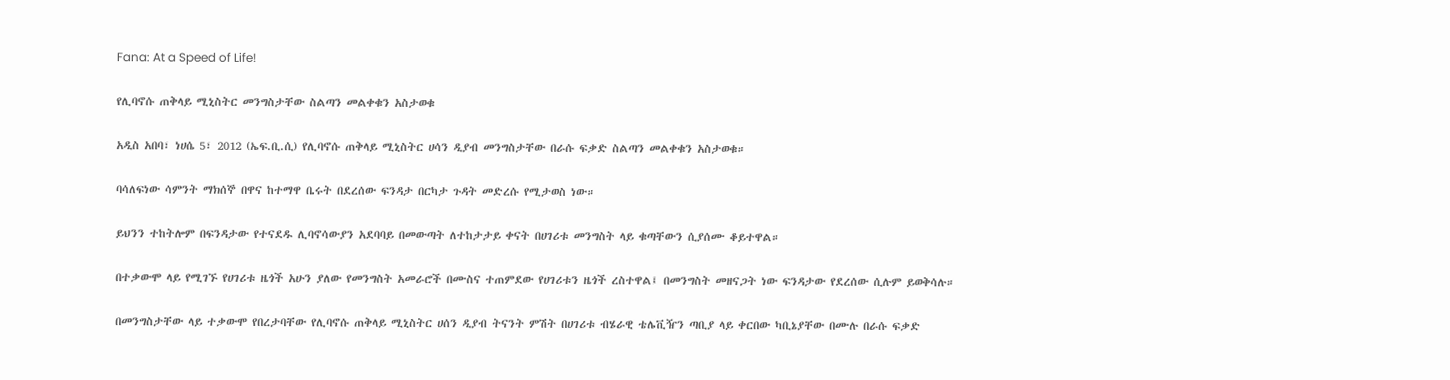Fana: At a Speed of Life!

የሊባኖሱ ጠቅላይ ሚኒስትር መንግስታቸው ስልጣን መልቀቁን አስታወቁ

አዲስ አበባ፣ ነሀሴ 5፣ 2012 (ኤፍ.ቢ.ሲ) የሊባኖሱ ጠቅላይ ሚኒስትር ሀሳን ዲያብ መንግስታቸው በራሱ ፍቃድ ስልጣን መልቀቁን አስታወቁ።

ባሳለፍነው ሳምንት ማክሰኞ በዋና ከተማዋ ቤሩት በደረሰው ፍንዳታ በርካታ ጉዳት መድረሱ የሚታወስ ነው።

ይህንን ተከትሎም በፍንዳታው የተናደዱ ሊባኖሳውያን አደባባይ በመውጣት ለተከታታይ ቀናት በሀገሪቱ መንግስት ላይ ቁጣቸውን ሲያሰሙ ቆይተዋል።

በተቃውሞ ላይ የሚገኙ የሀገሪቱ ዜጎች አሁን ያለው የመንግስት አመራሮች በሙስና ተጠምደው የሀገሪቱን ዜጎች ረስተዋል፤ በመንግስት መዘናጋት ነው ፍንዳታው የደረሰው ሲሉም ይወቅሳሉ።

በመንግስታቸው ላይ ተቃውሞ የበረታባቸው የሊባኖሱ ጠቅላይ ሚኒስትር ሀሰን ዲያብ ትናንት ምሽት በሀገሪቱ ብሄራዊ ቴሌቪዥን ጣቢያ ላይ ቀርበው ካቢኔያቸው በሙሉ በራሱ ፍቃድ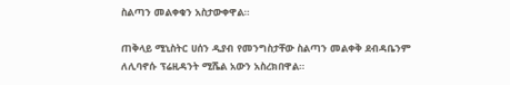ስልጣን መልቀቁን አስታውቀዋል።

ጠቅላይ ሚኒስትር ሀሰን ዲያብ የመንግስታቸው ስልጣን መልቀቅ ደብዳቤንም ለሊባኖሱ ፕሬዚዳንት ሚሼል አውን አስረክበዋል።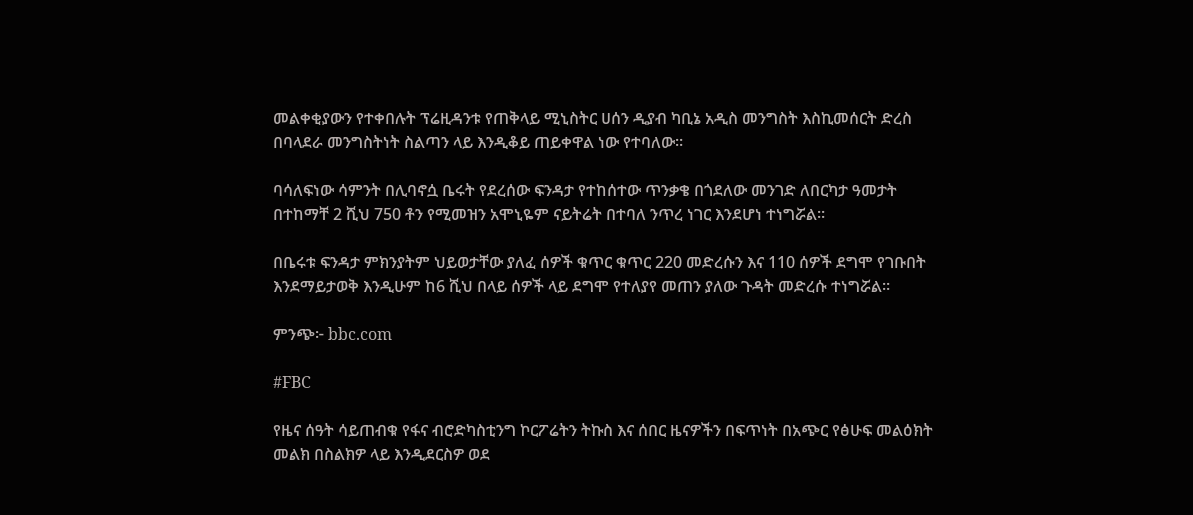መልቀቂያውን የተቀበሉት ፕሬዚዳንቱ የጠቅላይ ሚኒስትር ሀሰን ዲያብ ካቢኔ አዲስ መንግስት እስኪመሰርት ድረስ በባላደራ መንግስትነት ስልጣን ላይ እንዲቆይ ጠይቀዋል ነው የተባለው።

ባሳለፍነው ሳምንት በሊባኖሷ ቤሩት የደረሰው ፍንዳታ የተከሰተው ጥንቃቄ በጎደለው መንገድ ለበርካታ ዓመታት በተከማቸ 2 ሺህ 750 ቶን የሚመዝን አሞኒዬም ናይትሬት በተባለ ንጥረ ነገር እንደሆነ ተነግሯል።

በቤሩቱ ፍንዳታ ምክንያትም ህይወታቸው ያለፈ ሰዎች ቁጥር ቁጥር 220 መድረሱን እና 110 ሰዎች ደግሞ የገቡበት እንደማይታወቅ እንዲሁም ከ6 ሺህ በላይ ሰዎች ላይ ደግሞ የተለያየ መጠን ያለው ጉዳት መድረሱ ተነግሯል።

ምንጭ፦ bbc.com

#FBC

የዜና ሰዓት ሳይጠብቁ የፋና ብሮድካስቲንግ ኮርፖሬትን ትኩስ እና ሰበር ዜናዎችን በፍጥነት በአጭር የፅሁፍ መልዕክት መልክ በስልክዎ ላይ እንዲደርስዎ ወደ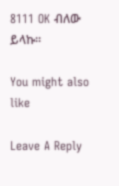8111 OK ብለው ይላኩ።

You might also like

Leave A Reply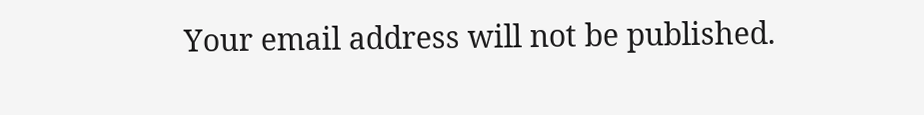Your email address will not be published.